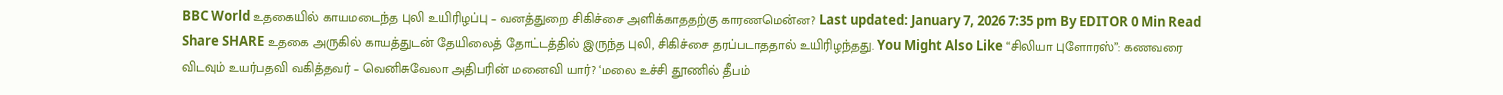BBC World உதகையில் காயமடைந்த புலி உயிரிழப்பு – வனத்துறை சிகிச்சை அளிக்காததற்கு காரணமென்ன? Last updated: January 7, 2026 7:35 pm By EDITOR 0 Min Read Share SHARE உதகை அருகில் காயத்துடன் தேயிலைத் தோட்டத்தில் இருந்த புலி, சிகிச்சை தரப்படாததால் உயிரிழந்தது. You Might Also Like “சிலியா புளோரஸ்”: கணவரை விடவும் உயர்பதவி வகித்தவர் – வெனிசுவேலா அதிபரின் மனைவி யார்? ‘மலை உச்சி தூணில் தீபம்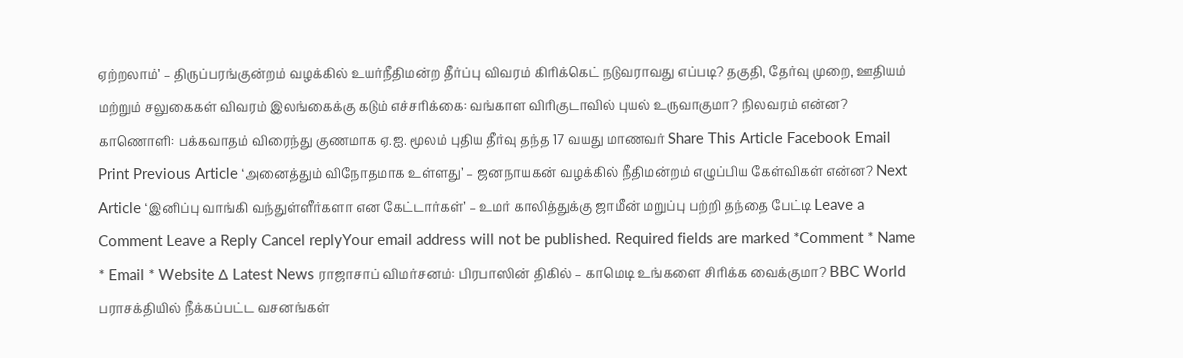ஏற்றலாம்’ – திருப்பரங்குன்றம் வழக்கில் உயர்நீதிமன்ற தீர்ப்பு விவரம் கிரிக்கெட் நடுவராவது எப்படி? தகுதி, தேர்வு முறை, ஊதியம் மற்றும் சலுகைகள் விவரம் இலங்கைக்கு கடும் எச்சரிக்கை: வங்காள விரிகுடாவில் புயல் உருவாகுமா? நிலவரம் என்ன? காணொளி: பக்கவாதம் விரைந்து குணமாக ஏ.ஐ. மூலம் புதிய தீர்வு தந்த 17 வயது மாணவர் Share This Article Facebook Email Print Previous Article ‘அனைத்தும் விநோதமாக உள்ளது’ – ஜனநாயகன் வழக்கில் நீதிமன்றம் எழுப்பிய கேள்விகள் என்ன? Next Article ‘இனிப்பு வாங்கி வந்துள்ளீர்களா என கேட்டார்கள்’ – உமர் காலித்துக்கு ஜாமீன் மறுப்பு பற்றி தந்தை பேட்டி Leave a Comment Leave a Reply Cancel replyYour email address will not be published. Required fields are marked *Comment * Name * Email * Website Δ Latest News ராஜாசாப் விமர்சனம்: பிரபாஸின் திகில் – காமெடி உங்களை சிரிக்க வைக்குமா? BBC World பராசக்தியில் நீக்கப்பட்ட வசனங்கள்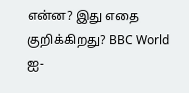என்ன? இது எதை குறிக்கிறது? BBC World ஐ-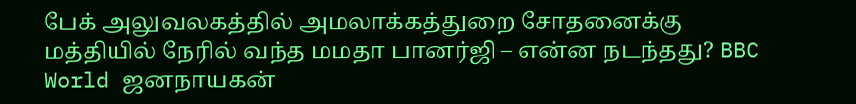பேக் அலுவலகத்தில் அமலாக்கத்துறை சோதனைக்கு மத்தியில் நேரில் வந்த மமதா பானர்ஜி – என்ன நடந்தது? BBC World ஜனநாயகன்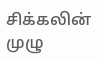சிக்கலின் முழு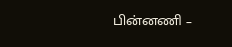பின்னணி –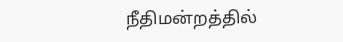நீதிமன்றத்தில்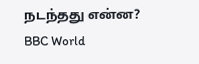நடந்தது என்ன? BBC World